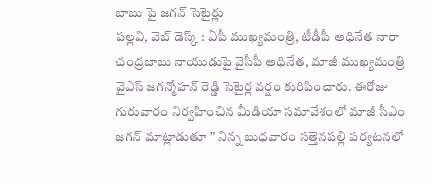బాబు పై జగన్ సెటైర్లు
పల్లవి, వెబ్ డెస్క్ : ఏపీ ముఖ్యమంత్రి, టీడీపీ అధినేత నారా చంద్రబాబు నాయుడుపై వైసీపీ అధినేత, మాజీ ముఖ్యమంత్రి వైఎస్ జగన్మోహన్ రెడ్డి సెటైర్ల వర్షం కురిపించారు. ఈరోజు గురువారం నిర్వహించిన మీడియా సమావేశంలో మాజీ సీఎం జగన్ మాట్లాడుతూ ” నిన్న బుధవారం సత్తెనపల్లి పర్యటనలో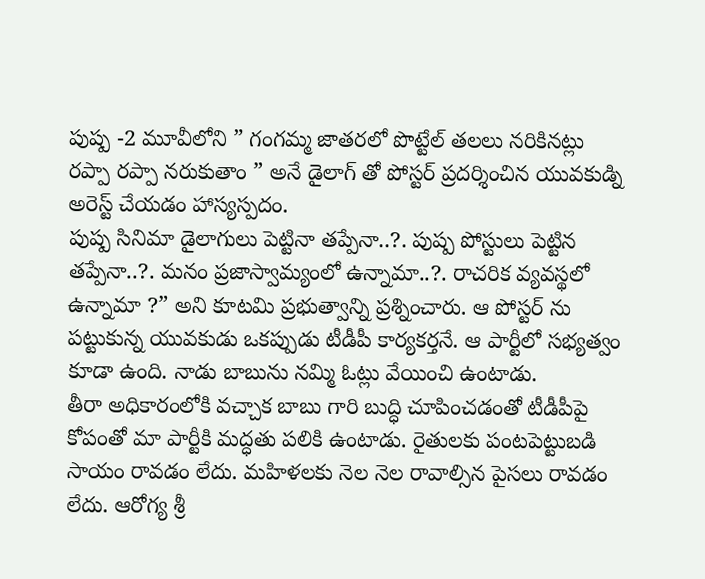పుష్ప -2 మూవీలోని ” గంగమ్మ జాతరలో పొట్టేల్ తలలు నరికినట్లు రప్పా రప్పా నరుకుతాం ” అనే డైలాగ్ తో పోస్టర్ ప్రదర్శించిన యువకుడ్ని అరెస్ట్ చేయడం హాస్యస్పదం.
పుష్ప సినిమా డైలాగులు పెట్టినా తప్పేనా..?. పుష్ప పోస్టులు పెట్టిన తప్పేనా..?. మనం ప్రజాస్వామ్యంలో ఉన్నామా..?. రాచరిక వ్యవస్థలో ఉన్నామా ?” అని కూటమి ప్రభుత్వాన్ని ప్రశ్నించారు. ఆ పోస్టర్ ను పట్టుకున్న యువకుడు ఒకప్పుడు టీడీపీ కార్యకర్తనే. ఆ పార్టీలో సభ్యత్వం కూడా ఉంది. నాడు బాబును నమ్మి ఓట్లు వేయించి ఉంటాడు.
తీరా అధికారంలోకి వచ్చాక బాబు గారి బుద్ధి చూపించడంతో టీడీపీపై కోపంతో మా పార్టీకి మద్ధతు పలికి ఉంటాడు. రైతులకు పంటపెట్టుబడి సాయం రావడం లేదు. మహిళలకు నెల నెల రావాల్సిన పైసలు రావడం లేదు. ఆరోగ్య శ్రీ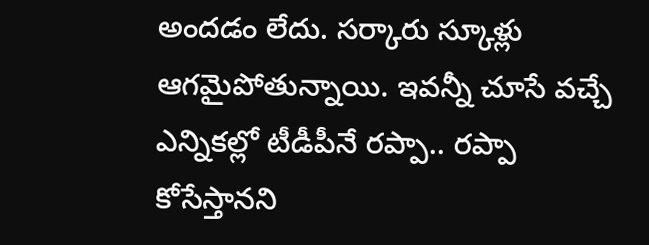అందడం లేదు. సర్కారు స్కూళ్లు ఆగమైపోతున్నాయి. ఇవన్నీ చూసే వచ్చే ఎన్నికల్లో టీడీపీనే రప్పా.. రప్పా కోసేస్తానని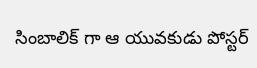సింబాలిక్ గా ఆ యువకుడు పోస్టర్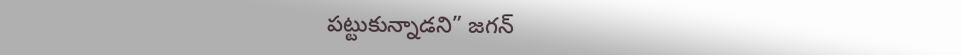పట్టుకున్నాడని” జగన్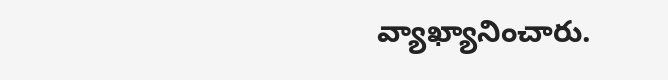వ్యాఖ్యానించారు.